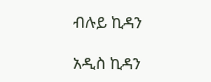ብሉይ ኪዳን

አዲስ ኪዳን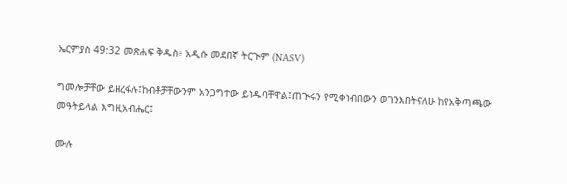ኤርምያስ 49:32 መጽሐፍ ቅዱስ፥ አዲሱ መደበኛ ትርጒም (NASV)

ግመሎቻቸው ይዘረፋሉ፤ከብቶቻቸውንም አንጋግተው ይነዱባቸዋል፤ጠጒሩን የሚቀነብበውን ወገንእበትናለሁ ከየአቅጣጫው መዓትይላል እግዚአብሔር፤

ሙሉ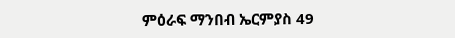ምዕራፍ ማንበብ ኤርምያስ 49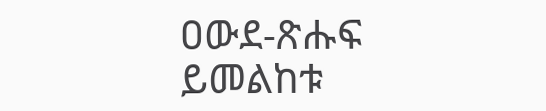ዐውደ-ጽሑፍ ይመልከቱ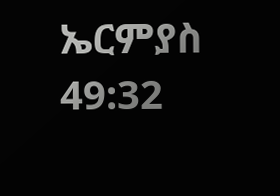ኤርምያስ 49:32